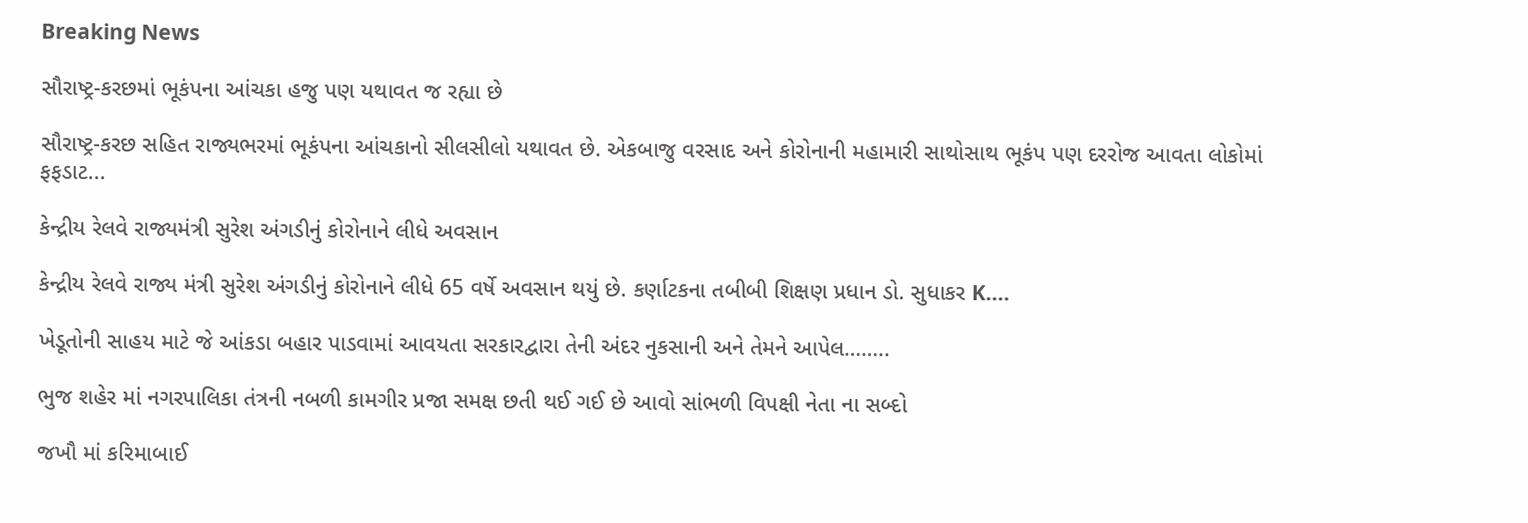Breaking News

સૌરાષ્ટ્ર-કરછમાં ભૂકંપના આંચકા હજુ પણ યથાવત જ રહ્યા છે

સૌરાષ્ટ્ર-કરછ સહિત રાજ્યભરમાં ભૂકંપના આંચકાનો સીલસીલો યથાવત છે. એકબાજુ વરસાદ અને કોરોનાની મહામારી સાથોસાથ ભૂકંપ પણ દરરોજ આવતા લોકોમાં ફફડાટ...

કેન્દ્રીય રેલવે રાજ્યમંત્રી સુરેશ અંગડીનું કોરોનાને લીધે અવસાન

કેન્દ્રીય રેલવે રાજ્ય મંત્રી સુરેશ અંગડીનું કોરોનાને લીધે 65 વર્ષે અવસાન થયું છે. કર્ણાટકના તબીબી શિક્ષણ પ્રધાન ડો. સુધાકર K....

ખેડૂતોની સાહય માટે જે આંકડા બહાર પાડવામાં આવયતા સરકારદ્વારા તેની અંદર નુકસાની અને તેમને આપેલ……..

ભુજ શહેર માં નગરપાલિકા તંત્રની નબળી કામગીર પ્રજા સમક્ષ છતી થઈ ગઈ છે આવો સાંભળી વિપક્ષી નેતા ના સબ્દો

જખૌ માં કરિમાબાઈ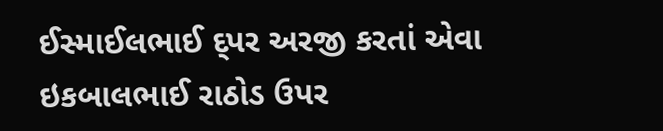ઈસ્માઈલભાઈ દ્પર અરજી કરતાં એવા ઇકબાલભાઈ રાઠોડ ઉપર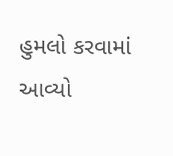હુમલો કરવામાં આવ્યો